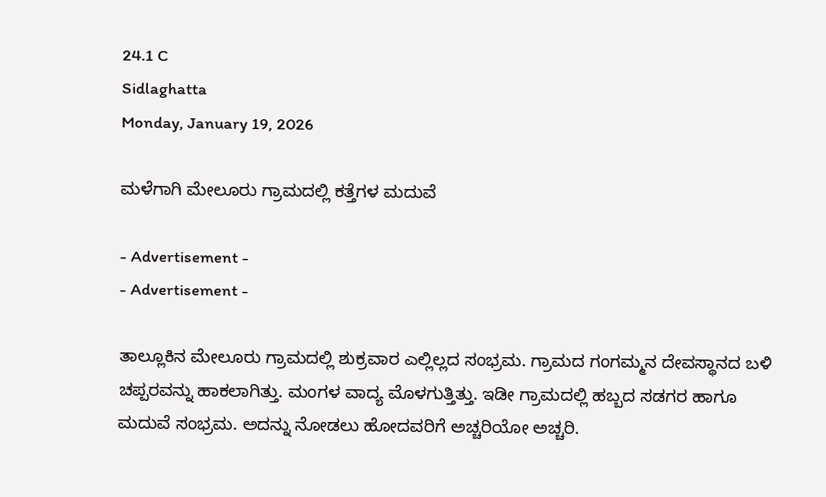24.1 C
Sidlaghatta
Monday, January 19, 2026

ಮಳೆಗಾಗಿ ಮೇಲೂರು ಗ್ರಾಮದಲ್ಲಿ ಕತ್ತೆಗಳ ಮದುವೆ

- Advertisement -
- Advertisement -

ತಾಲ್ಲೂಕಿನ ಮೇಲೂರು ಗ್ರಾಮದಲ್ಲಿ ಶುಕ್ರವಾರ ಎಲ್ಲಿಲ್ಲದ ಸಂಭ್ರಮ. ಗ್ರಾಮದ ಗಂಗಮ್ಮನ ದೇವಸ್ಥಾನದ ಬಳಿ ಚಪ್ಪರವನ್ನು ಹಾಕಲಾಗಿತ್ತು. ಮಂಗಳ ವಾದ್ಯ ಮೊಳಗುತ್ತಿತ್ತು. ಇಡೀ ಗ್ರಾಮದಲ್ಲಿ ಹಬ್ಬದ ಸಡಗರ ಹಾಗೂ ಮದುವೆ ಸಂಭ್ರಮ. ಅದನ್ನು ನೋಡಲು ಹೋದವರಿಗೆ ಅಚ್ಚರಿಯೋ ಅಚ್ಚರಿ.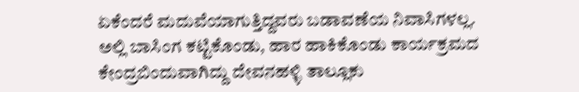ಏಕೆಂದರೆ ಮದುವೆಯಾಗುತ್ತಿದ್ದವರು ಬಡಾವಣೆಯ ನಿವಾಸಿಗಳಲ್ಲ. ಅಲ್ಲಿ ಬಾಸಿಂಗ ಕಟ್ಟಿಕೊಂಡು, ಹಾರ ಹಾಕಿಕೊಂಡು ಕಾರ್ಯಕ್ರಮದ ಕೇಂದ್ರಬಿಂದುವಾಗಿದ್ದು ದೇವನಹಳ್ಳಿ ತಾಲ್ಲೂಕು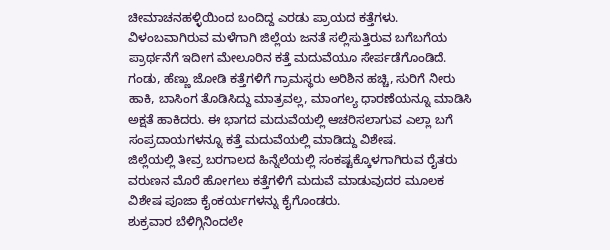ಚೀಮಾಚನಹಳ್ಳಿಯಿಂದ ಬಂದಿದ್ದ ಎರಡು ಪ್ರಾಯದ ಕತ್ತೆಗಳು. ವಿಳಂಬವಾಗಿರುವ ಮಳೆಗಾಗಿ ಜಿಲ್ಲೆಯ ಜನತೆ ಸಲ್ಲಿಸುತ್ತಿರುವ ಬಗೆಬಗೆಯ ಪ್ರಾರ್ಥನೆಗೆ ಇದೀಗ ಮೇಲೂರಿನ ಕತ್ತೆ ಮದುವೆಯೂ ಸೇರ್ಪಡೆಗೊಂಡಿದೆ.
ಗಂಡು, ಹೆಣ್ಣು ಜೋಡಿ ಕತ್ತೆಗಳಿಗೆ ಗ್ರಾಮಸ್ಥರು ಅರಿಶಿನ ಹಚ್ಚಿ, ಸುರಿಗೆ ನೀರು ಹಾಕಿ, ಬಾಸಿಂಗ ತೊಡಿಸಿದ್ದು ಮಾತ್ರವಲ್ಲ, ಮಾಂಗಲ್ಯ ಧಾರಣೆಯನ್ನೂ ಮಾಡಿಸಿ ಅಕ್ಷತೆ ಹಾಕಿದರು. ಈ ಭಾಗದ ಮದುವೆಯಲ್ಲಿ ಆಚರಿಸಲಾಗುವ ಎಲ್ಲಾ ಬಗೆ ಸಂಪ್ರದಾಯಗಳನ್ನೂ ಕತ್ತೆ ಮದುವೆಯಲ್ಲಿ ಮಾಡಿದ್ದು ವಿಶೇಷ.
ಜಿಲ್ಲೆಯಲ್ಲಿ ತೀವ್ರ ಬರಗಾಲದ ಹಿನ್ನೆಲೆಯಲ್ಲಿ ಸಂಕಷ್ಟಕ್ಕೊಳಗಾಗಿರುವ ರೈತರು ವರುಣನ ಮೊರೆ ಹೋಗಲು ಕತ್ತೆಗಳಿಗೆ ಮದುವೆ ಮಾಡುವುದರ ಮೂಲಕ ವಿಶೇಷ ಪೂಜಾ ಕೈಂಕರ್ಯಗಳನ್ನು ಕೈಗೊಂಡರು.
ಶುಕ್ರವಾರ ಬೆಳಿಗ್ಗಿನಿಂದಲೇ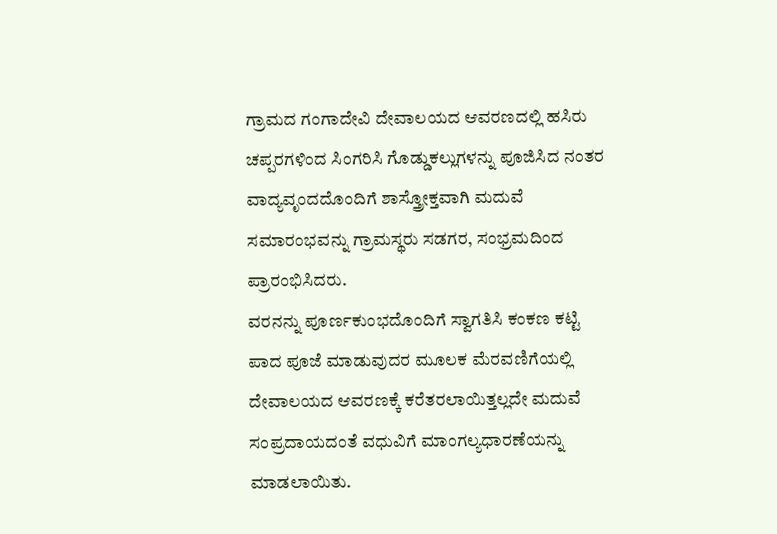ಗ್ರಾಮದ ಗಂಗಾದೇವಿ ದೇವಾಲಯದ ಆವರಣದಲ್ಲಿ ಹಸಿರು ಚಪ್ಪರಗಳಿಂದ ಸಿಂಗರಿಸಿ ಗೊಡ್ಡುಕಲ್ಲುಗಳನ್ನು ಪೂಜಿಸಿದ ನಂತರ ವಾದ್ಯವೃಂದದೊಂದಿಗೆ ಶಾಸ್ತ್ರೋಕ್ತವಾಗಿ ಮದುವೆ ಸಮಾರಂಭವನ್ನು ಗ್ರಾಮಸ್ಥರು ಸಡಗರ, ಸಂಭ್ರಮದಿಂದ ಪ್ರಾರಂಭಿಸಿದರು.
ವರನನ್ನು ಪೂರ್ಣಕುಂಭದೊಂದಿಗೆ ಸ್ವಾಗತಿಸಿ ಕಂಕಣ ಕಟ್ಟಿ ಪಾದ ಪೂಜೆ ಮಾಡುವುದರ ಮೂಲಕ ಮೆರವಣಿಗೆಯಲ್ಲಿ ದೇವಾಲಯದ ಆವರಣಕ್ಕೆ ಕರೆತರಲಾಯಿತ್ತಲ್ಲದೇ ಮದುವೆ ಸಂಪ್ರದಾಯದಂತೆ ವಧುವಿಗೆ ಮಾಂಗಲ್ಯಧಾರಣೆಯನ್ನು ಮಾಡಲಾಯಿತು.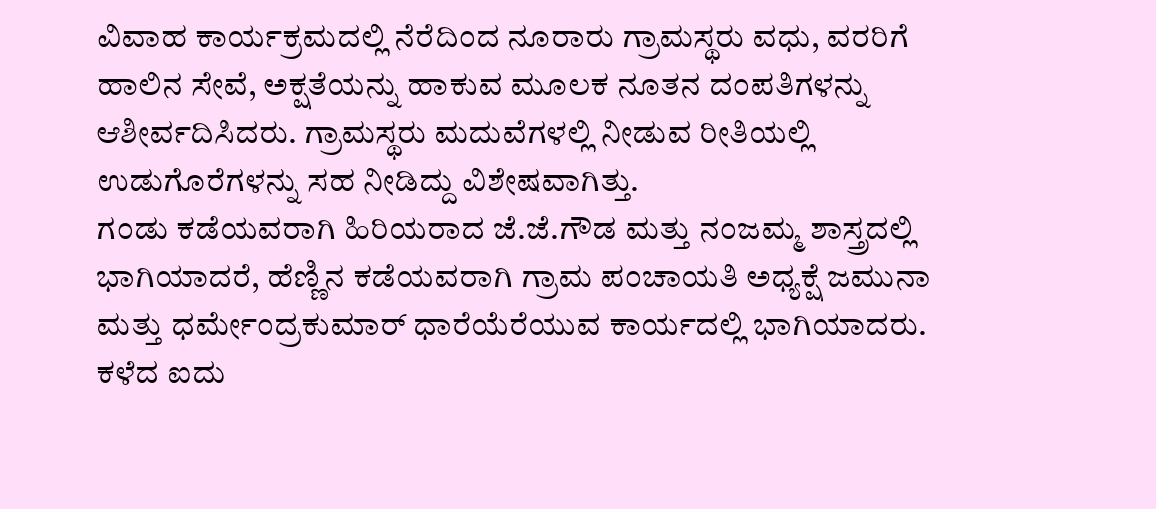ವಿವಾಹ ಕಾರ್ಯಕ್ರಮದಲ್ಲಿ ನೆರೆದಿಂದ ನೂರಾರು ಗ್ರಾಮಸ್ಥರು ವಧು, ವರರಿಗೆ ಹಾಲಿನ ಸೇವೆ, ಅಕ್ಷತೆಯನ್ನು ಹಾಕುವ ಮೂಲಕ ನೂತನ ದಂಪತಿಗಳನ್ನು ಆಶೀರ್ವದಿಸಿದರು. ಗ್ರಾಮಸ್ಥರು ಮದುವೆಗಳಲ್ಲಿ ನೀಡುವ ರೀತಿಯಲ್ಲಿ ಉಡುಗೊರೆಗಳನ್ನು ಸಹ ನೀಡಿದ್ದು ವಿಶೇಷವಾಗಿತ್ತು.
ಗಂಡು ಕಡೆಯವರಾಗಿ ಹಿರಿಯರಾದ ಜೆ.ಜೆ.ಗೌಡ ಮತ್ತು ನಂಜಮ್ಮ ಶಾಸ್ತ್ರದಲ್ಲಿ ಭಾಗಿಯಾದರೆ, ಹೆಣ್ಣಿನ ಕಡೆಯವರಾಗಿ ಗ್ರಾಮ ಪಂಚಾಯತಿ ಅಧ್ಯಕ್ಷೆ ಜಮುನಾ ಮತ್ತು ಧರ್ಮೇಂದ್ರಕುಮಾರ್ ಧಾರೆಯೆರೆಯುವ ಕಾರ್ಯದಲ್ಲಿ ಭಾಗಿಯಾದರು.
ಕಳೆದ ಐದು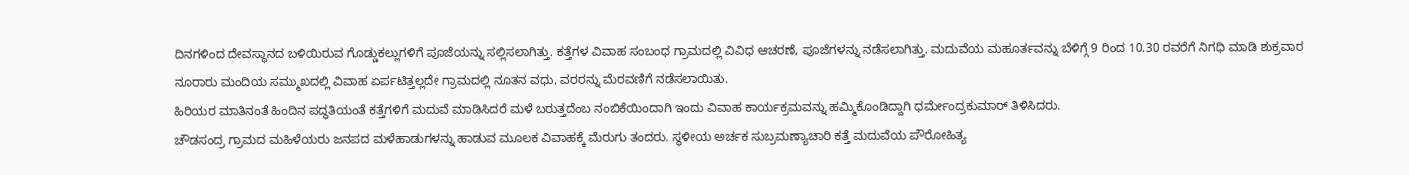ದಿನಗಳಿಂದ ದೇವಸ್ಥಾನದ ಬಳಿಯಿರುವ ಗೊಡ್ಡುಕಲ್ಲುಗಳಿಗೆ ಪೂಜೆಯನ್ನು ಸಲ್ಲಿಸಲಾಗಿತ್ತು. ಕತ್ತೆಗಳ ವಿವಾಹ ಸಂಬಂಧ ಗ್ರಾಮದಲ್ಲಿ ವಿವಿಧ ಆಚರಣೆ, ಪೂಜೆಗಳನ್ನು ನಡೆಸಲಾಗಿತ್ತು. ಮದುವೆಯ ಮಹೂರ್ತವನ್ನು ಬೆಳಿಗ್ಗೆ 9 ರಿಂದ 10.30 ರವರೆಗೆ ನಿಗಧಿ ಮಾಡಿ ಶುಕ್ರವಾರ ನೂರಾರು ಮಂದಿಯ ಸಮ್ಮುಖದಲ್ಲಿ ವಿವಾಹ ಏರ್ಪಟಿತ್ತಲ್ಲದೇ ಗ್ರಾಮದಲ್ಲಿ ನೂತನ ವಧು, ವರರನ್ನು ಮೆರವಣಿಗೆ ನಡೆಸಲಾಯಿತು.
ಹಿರಿಯರ ಮಾತಿನಂತೆ ಹಿಂದಿನ ಪದ್ಧತಿಯಂತೆ ಕತ್ತೆಗಳಿಗೆ ಮದುವೆ ಮಾಡಿಸಿದರೆ ಮಳೆ ಬರುತ್ತದೆಂಬ ನಂಬಿಕೆಯಿಂದಾಗಿ ಇಂದು ವಿವಾಹ ಕಾರ್ಯಕ್ರಮವನ್ನು ಹಮ್ಮಿಕೊಂಡಿದ್ದಾಗಿ ಧರ್ಮೇಂದ್ರಕುಮಾರ್ ತಿಳಿಸಿದರು.
ಚೌಡಸಂದ್ರ ಗ್ರಾಮದ ಮಹಿಳೆಯರು ಜನಪದ ಮಳೆಹಾಡುಗಳನ್ನು ಹಾಡುವ ಮೂಲಕ ವಿವಾಹಕ್ಕೆ ಮೆರುಗು ತಂದರು. ಸ್ಥಳೀಯ ಅರ್ಚಕ ಸುಬ್ರಮಣ್ಯಾಚಾರಿ ಕತ್ತೆ ಮದುವೆಯ ಪೌರೋಹಿತ್ಯ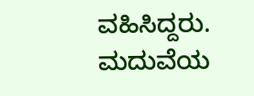ವಹಿಸಿದ್ದರು. ಮದುವೆಯ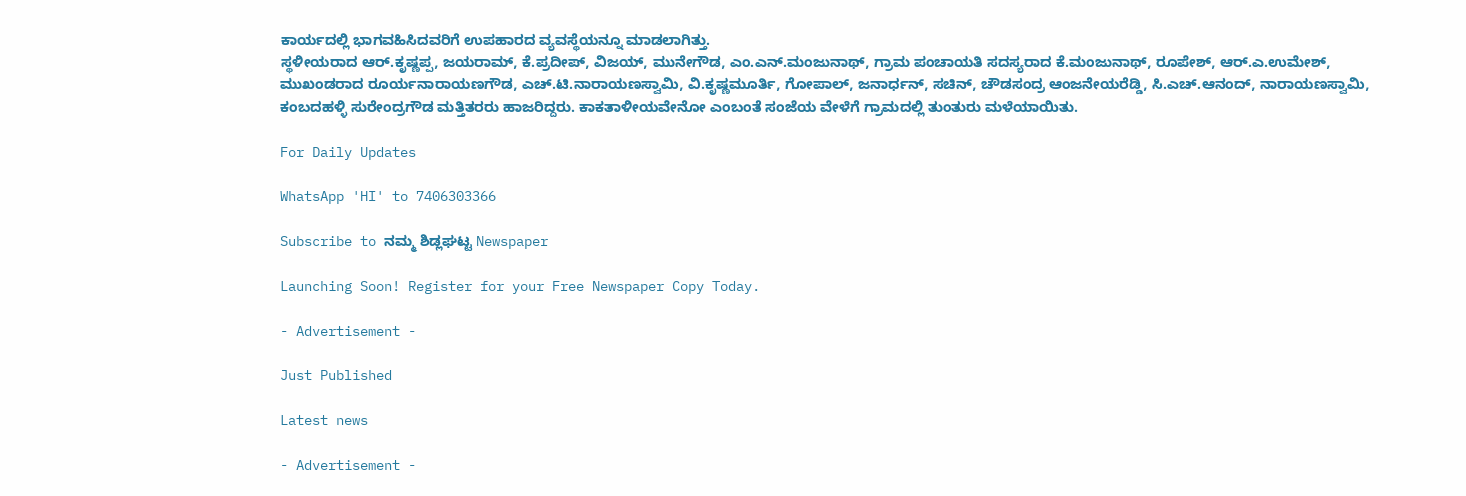ಕಾರ್ಯದಲ್ಲಿ ಭಾಗವಹಿಸಿದವರಿಗೆ ಉಪಹಾರದ ವ್ಯವಸ್ಥೆಯನ್ನೂ ಮಾಡಲಾಗಿತ್ತು.
ಸ್ಥಳೀಯರಾದ ಆರ್.ಕೃಷ್ಣಪ್ಪ, ಜಯರಾಮ್, ಕೆ.ಪ್ರದೀಪ್, ವಿಜಯ್, ಮುನೇಗೌಡ, ಎಂ.ಎನ್.ಮಂಜುನಾಥ್, ಗ್ರಾಮ ಪಂಚಾಯತಿ ಸದಸ್ಯರಾದ ಕೆ.ಮಂಜುನಾಥ್, ರೂಪೇಶ್, ಆರ್.ಎ.ಉಮೇಶ್, ಮುಖಂಡರಾದ ರೂರ್ಯನಾರಾಯಣಗೌಡ, ಎಚ್.ಟಿ.ನಾರಾಯಣಸ್ವಾಮಿ, ವಿ.ಕೃಷ್ಣಮೂರ್ತಿ, ಗೋಪಾಲ್, ಜನಾರ್ಧನ್, ಸಚಿನ್, ಚೌಡಸಂದ್ರ ಆಂಜನೇಯರೆಡ್ಡಿ, ಸಿ.ಎಚ್.ಆನಂದ್, ನಾರಾಯಣಸ್ವಾಮಿ, ಕಂಬದಹಳ್ಳಿ ಸುರೇಂದ್ರಗೌಡ ಮತ್ತಿತರರು ಹಾಜರಿದ್ದರು. ಕಾಕತಾಳೀಯವೇನೋ ಎಂಬಂತೆ ಸಂಜೆಯ ವೇಳೆಗೆ ಗ್ರಾಮದಲ್ಲಿ ತುಂತುರು ಮಳೆಯಾಯಿತು.

For Daily Updates

WhatsApp 'HI' to 7406303366

Subscribe to ನಮ್ಮ ಶಿಡ್ಲಘಟ್ಟ Newspaper

Launching Soon! Register for your Free Newspaper Copy Today.

- Advertisement -

Just Published

Latest news

- Advertisement -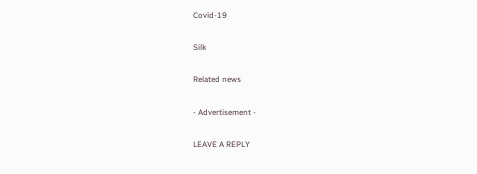Covid-19

Silk

Related news

- Advertisement -

LEAVE A REPLY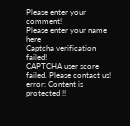Please enter your comment!
Please enter your name here
Captcha verification failed!
CAPTCHA user score failed. Please contact us!
error: Content is protected !!